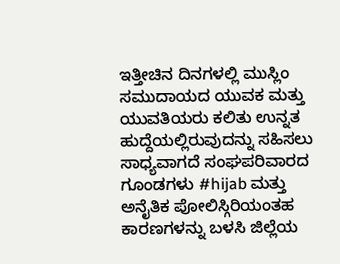ಇತ್ತೀಚಿನ ದಿನಗಳಲ್ಲಿ ಮುಸ್ಲಿಂ ಸಮುದಾಯದ ಯುವಕ ಮತ್ತು ಯುವತಿಯರು ಕಲಿತು ಉನ್ನತ ಹುದ್ದೆಯಲ್ಲಿರುವುದನ್ನು ಸಹಿಸಲು ಸಾಧ್ಯವಾಗದೆ ಸಂಘಪರಿವಾರದ ಗೂಂಡಗಳು #hijab ಮತ್ತು ಅನೈತಿಕ ಪೋಲಿಸ್ಗಿರಿಯಂತಹ ಕಾರಣಗಳನ್ನು ಬಳಸಿ ಜಿಲ್ಲೆಯ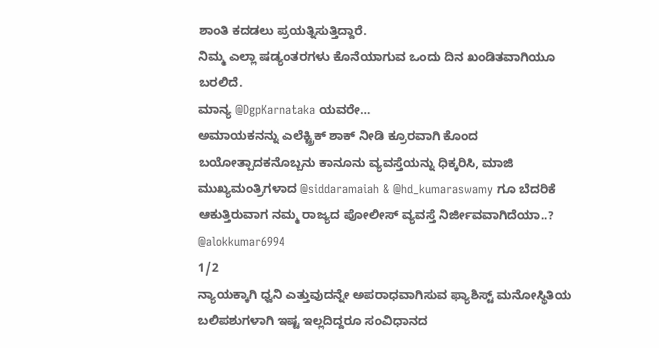ಶಾಂತಿ ಕದಡಲು ಪ್ರಯತ್ನಿಸುತ್ತಿದ್ದಾರೆ.
ನಿಮ್ಮ ಎಲ್ಲಾ ಷಡ್ಯಂತರಗಳು ಕೊನೆಯಾಗುವ ಒಂದು ದಿನ ಖಂಡಿತವಾಗಿಯೂ ಬರಲಿದೆ.
ಮಾನ್ಯ @DgpKarnataka ಯವರೇ…
ಅಮಾಯಕನನ್ನು ಎಲೆಕ್ಟ್ರಿಕ್ ಶಾಕ್ ನೀಡಿ ಕ್ರೂರವಾಗಿ ಕೊಂದ ಬಯೋತ್ಪಾದಕನೊಬ್ಬನು ಕಾನೂನು ವ್ಯವಸ್ತೆಯನ್ನು ಧಿಕ್ಕರಿಸಿ, ಮಾಜಿ ಮುಖ್ಯಮಂತ್ರಿಗಳಾದ @siddaramaiah & @hd_kumaraswamy ಗೂ ಬೆದರಿಕೆ ಆಕುತ್ತಿರುವಾಗ ನಮ್ಮ ರಾಜ್ಯದ ಪೋಲೀಸ್ ವ್ಯವಸ್ತೆ ನಿರ್ಜೀವವಾಗಿದೆಯಾ..?
@alokkumar6994
1/2
ನ್ಯಾಯಕ್ಕಾಗಿ ಧ್ವನಿ ಎತ್ತುವುದನ್ನೇ ಅಪರಾಧವಾಗಿಸುವ ಫ್ಯಾಶಿಸ್ಟ್ ಮನೋಸ್ಥಿತಿಯ ಬಲಿಪಶುಗಳಾಗಿ ಇಷ್ಟ ಇಲ್ಲದಿದ್ದರೂ ಸಂವಿಧಾನದ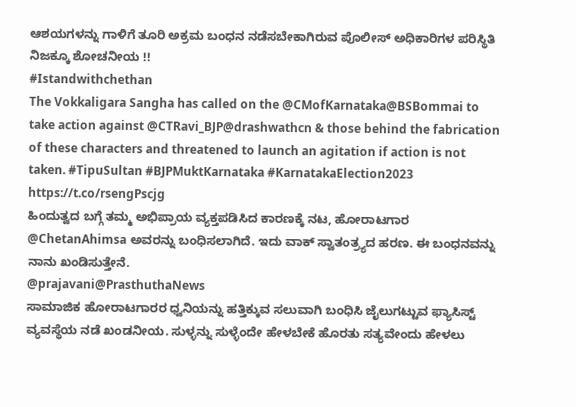ಆಶಯಗಳನ್ನು ಗಾಳಿಗೆ ತೂರಿ ಅಕ್ರಮ ಬಂಧನ ನಡೆಸಬೇಕಾಗಿರುವ ಪೊಲೀಸ್ ಅಧಿಕಾರಿಗಳ ಪರಿಸ್ಥಿತಿ ನಿಜಕ್ಕೂ ಶೋಚನೀಯ !!
#Istandwithchethan
The Vokkaligara Sangha has called on the @CMofKarnataka@BSBommai to take action against @CTRavi_BJP@drashwathcn & those behind the fabrication of these characters and threatened to launch an agitation if action is not taken. #TipuSultan #BJPMuktKarnataka #KarnatakaElection2023
https://t.co/rsengPscjg
ಹಿಂದುತ್ವದ ಬಗ್ಗೆ ತಮ್ಮ ಅಭಿಪ್ರಾಯ ವ್ಯಕ್ತಪಡಿಸಿದ ಕಾರಣಕ್ಕೆ ನಟ, ಹೋರಾಟಗಾರ @ChetanAhimsa ಅವರನ್ನು ಬಂಧಿಸಲಾಗಿದೆ. ಇದು ವಾಕ್ ಸ್ವಾತಂತ್ರ್ಯದ ಹರಣ. ಈ ಬಂಧನವನ್ನು ನಾನು ಖಂಡಿಸುತ್ತೇನೆ.
@prajavani@PrasthuthaNews
ಸಾಮಾಜಿಕ ಹೋರಾಟಗಾರರ ಧ್ವನಿಯನ್ನು ಹತ್ತಿಕ್ಕುವ ಸಲುವಾಗಿ ಬಂಧಿಸಿ ಜೈಲುಗಟ್ಟುವ ಫ್ಯಾಸಿಸ್ಟ್ ವ್ಯವಸ್ಥೆಯ ನಡೆ ಖಂಡನೀಯ. ಸುಳ್ಳನ್ನು ಸುಳ್ಳೆಂದೇ ಹೇಳಬೇಕೆ ಹೊರತು ಸತ್ಯವೇಂದು ಹೇಳಲು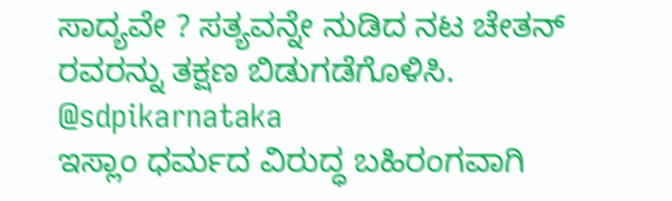ಸಾದ್ಯವೇ ? ಸತ್ಯವನ್ನೇ ನುಡಿದ ನಟ ಚೇತನ್ ರವರನ್ನು ತಕ್ಷಣ ಬಿಡುಗಡೆಗೊಳಿಸಿ.
@sdpikarnataka
ಇಸ್ಲಾಂ ಧರ್ಮದ ವಿರುದ್ಧ ಬಹಿರಂಗವಾಗಿ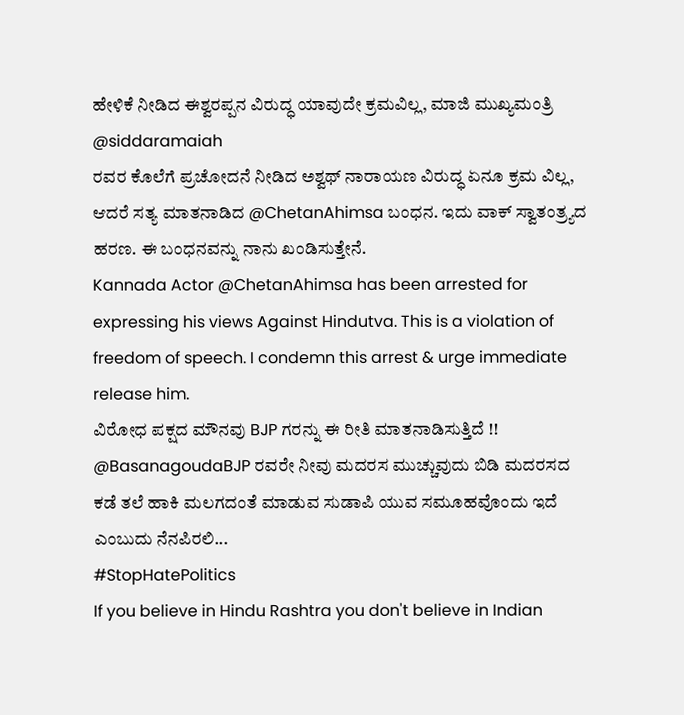ಹೇಳಿಕೆ ನೀಡಿದ ಈಶ್ವರಪ್ಪನ ವಿರುದ್ಧ ಯಾವುದೇ ಕ್ರಮವಿಲ್ಲ, ಮಾಜಿ ಮುಖ್ಯಮಂತ್ರಿ @siddaramaiah
ರವರ ಕೊಲೆಗೆ ಪ್ರಚೋದನೆ ನೀಡಿದ ಅಶ್ವಥ್ ನಾರಾಯಣ ವಿರುದ್ಧ ಏನೂ ಕ್ರಮ ವಿಲ್ಲ, ಆದರೆ ಸತ್ಯ ಮಾತನಾಡಿದ @ChetanAhimsa ಬಂಧನ. ಇದು ವಾಕ್ ಸ್ವಾತಂತ್ರ್ಯದ ಹರಣ. ಈ ಬಂಧನವನ್ನು ನಾನು ಖಂಡಿಸುತ್ತೇನೆ.
Kannada Actor @ChetanAhimsa has been arrested for expressing his views Against Hindutva. This is a violation of freedom of speech. I condemn this arrest & urge immediate release him.
ವಿರೋಧ ಪಕ್ಷದ ಮೌನವು BJP ಗರನ್ನು ಈ ರೀತಿ ಮಾತನಾಡಿಸುತ್ತಿದೆ !!
@BasanagoudaBJP ರವರೇ ನೀವು ಮದರಸ ಮುಚ್ಚುವುದು ಬಿಡಿ ಮದರಸದ ಕಡೆ ತಲೆ ಹಾಕಿ ಮಲಗದಂತೆ ಮಾಡುವ ಸುಡಾಪಿ ಯುವ ಸಮೂಹವೊಂದು ಇದೆ ಎಂಬುದು ನೆನಪಿರಲಿ...
#StopHatePolitics
If you believe in Hindu Rashtra you don't believe in Indian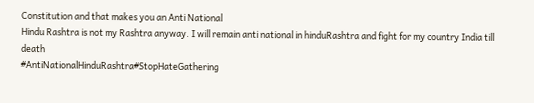Constitution and that makes you an Anti National
Hindu Rashtra is not my Rashtra anyway. I will remain anti national in hinduRashtra and fight for my country India till death
#AntiNationalHinduRashtra#StopHateGathering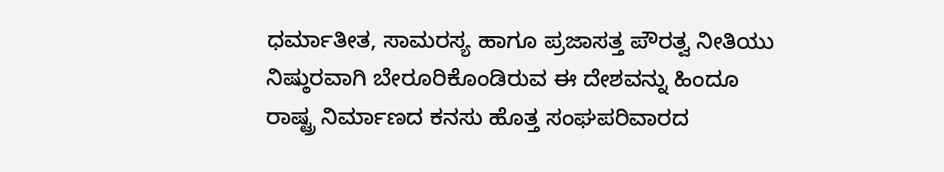ಧರ್ಮಾತೀತ, ಸಾಮರಸ್ಯ ಹಾಗೂ ಪ್ರಜಾಸತ್ತ ಪೌರತ್ವ ನೀತಿಯು ನಿಷ್ಠುರವಾಗಿ ಬೇರೂರಿಕೊಂಡಿರುವ ಈ ದೇಶವನ್ನು ಹಿಂದೂ ರಾಷ್ಟ್ರ ನಿರ್ಮಾಣದ ಕನಸು ಹೊತ್ತ ಸಂಘಪರಿವಾರದ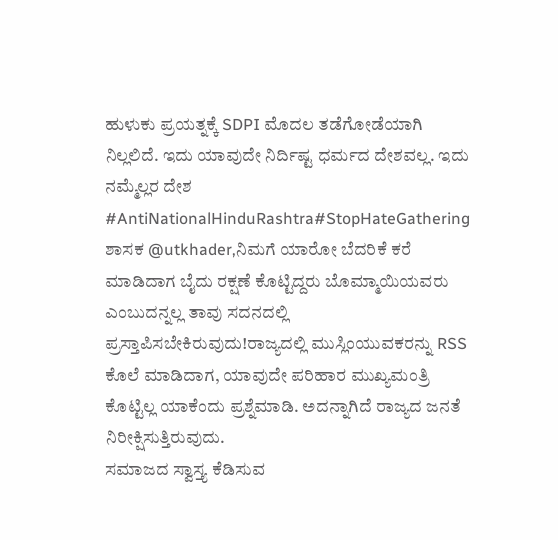ಹುಳುಕು ಪ್ರಯತ್ನಕ್ಕೆ SDPI ಮೊದಲ ತಡೆಗೋಡೆಯಾಗಿ ನಿಲ್ಲಲಿದೆ. ಇದು ಯಾವುದೇ ನಿರ್ದಿಷ್ಟ ಧರ್ಮದ ದೇಶವಲ್ಲ. ಇದು ನಮ್ಮೆಲ್ಲರ ದೇಶ
#AntiNationalHinduRashtra#StopHateGathering
ಶಾಸಕ @utkhader,ನಿಮಗೆ ಯಾರೋ ಬೆದರಿಕೆ ಕರೆ ಮಾಡಿದಾಗ ಬೈದು ರಕ್ಷಣೆ ಕೊಟ್ಟಿದ್ದರು ಬೊಮ್ಮಾಯಿಯವರು ಎಂಬುದನ್ನಲ್ಲ ತಾವು ಸದನದಲ್ಲಿ ಪ್ರಸ್ತಾಪಿಸಬೇಕಿರುವುದು!ರಾಜ್ಯದಲ್ಲಿ ಮುಸ್ಲಿಂಯುವಕರನ್ನು RSS ಕೊಲೆ ಮಾಡಿದಾಗ, ಯಾವುದೇ ಪರಿಹಾರ ಮುಖ್ಯಮಂತ್ರಿ ಕೊಟ್ಟಿಲ್ಲ ಯಾಕೆಂದು ಪ್ರಶ್ನೆಮಾಡಿ. ಅದನ್ನಾಗಿದೆ ರಾಜ್ಯದ ಜನತೆ ನಿರೀಕ್ಷಿಸುತ್ತಿರುವುದು.
ಸಮಾಜದ ಸ್ವಾಸ್ತ್ಯ ಕೆಡಿಸುವ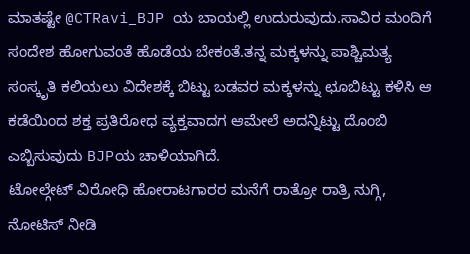ಮಾತಷ್ಟೇ @CTRavi_BJP ಯ ಬಾಯಲ್ಲಿ ಉದುರುವುದು.ಸಾವಿರ ಮಂದಿಗೆ ಸಂದೇಶ ಹೋಗುವಂತೆ ಹೊಡೆಯ ಬೇಕಂತೆ.ತನ್ನ ಮಕ್ಕಳನ್ನು ಪಾಶ್ಚಿಮತ್ಯ ಸಂಸ್ಕೃತಿ ಕಲಿಯಲು ವಿದೇಶಕ್ಕೆ ಬಿಟ್ಟು ಬಡವರ ಮಕ್ಕಳನ್ನು ಛೂಬಿಟ್ಟು ಕಳಿಸಿ ಆ ಕಡೆಯಿಂದ ಶಕ್ತ ಪ್ರತಿರೋಧ ವ್ಯಕ್ತವಾದಗ ಆಮೇಲೆ ಅದನ್ನಿಟ್ಟು ದೊಂಬಿ ಎಬ್ಬಿಸುವುದು BJPಯ ಚಾಳಿಯಾಗಿದೆ.
ಟೋಲ್ಗೇಟ್ ವಿರೋಧಿ ಹೋರಾಟಗಾರರ ಮನೆಗೆ ರಾತ್ರೋ ರಾತ್ರಿ ನುಗ್ಗಿ, ನೋಟಿಸ್ ನೀಡಿ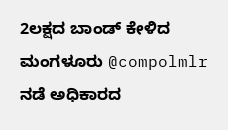2ಲಕ್ಷದ ಬಾಂಡ್ ಕೇಳಿದ ಮಂಗಳೂರು @compolmlr ನಡೆ ಅಧಿಕಾರದ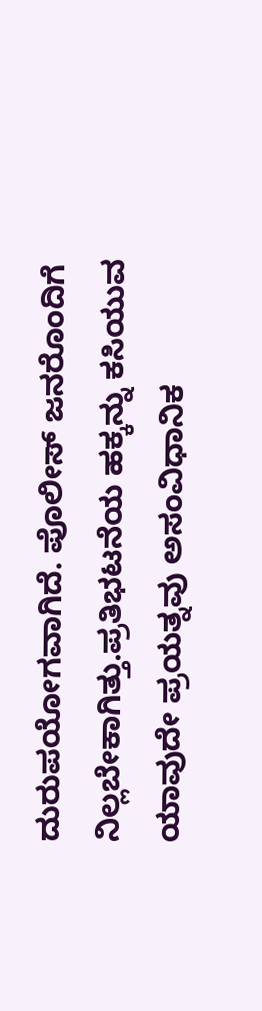ದುರುಪಯೋಗವಾಗಿದೆ. ಪೊಲೀಸ್ ಜನರೊಂದಿಗೆ ನಿಲ್ಲಬೇಕಾಗಿತ್ತು.ಪ್ರತಿಭಟನೆಯ ಹಕ್ಕನ್ನು ಕಸಿಯುವ ಯಾವುದೇ ಪ್ರಯತ್ನವು ಅಸಂವಿಧಾನಿಕ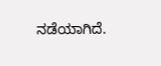ನಡೆಯಾಗಿದೆ.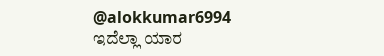@alokkumar6994 ಇದೆಲ್ಲಾ ಯಾರ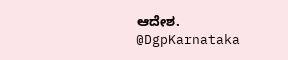ಆದೇಶ.
@DgpKarnataka